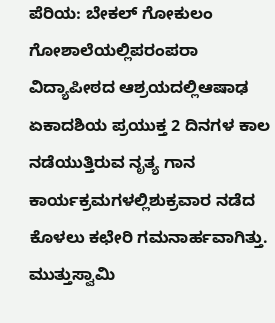ಪೆರಿಯ: ಬೇಕಲ್ ಗೋಕುಲಂ ಗೋಶಾಲೆಯಲ್ಲಿಪರಂಪರಾ ವಿದ್ಯಾಪೀಠದ ಆಶ್ರಯದಲ್ಲಿಆಷಾಢ ಏಕಾದಶಿಯ ಪ್ರಯುಕ್ತ 2 ದಿನಗಳ ಕಾಲ ನಡೆಯುತ್ತಿರುವ ನೃತ್ಯ ಗಾನ ಕಾರ್ಯಕ್ರಮಗಳಲ್ಲಿಶುಕ್ರವಾರ ನಡೆದ ಕೊಳಲು ಕಛೇರಿ ಗಮನಾರ್ಹವಾಗಿತ್ತು.
ಮುತ್ತುಸ್ವಾಮಿ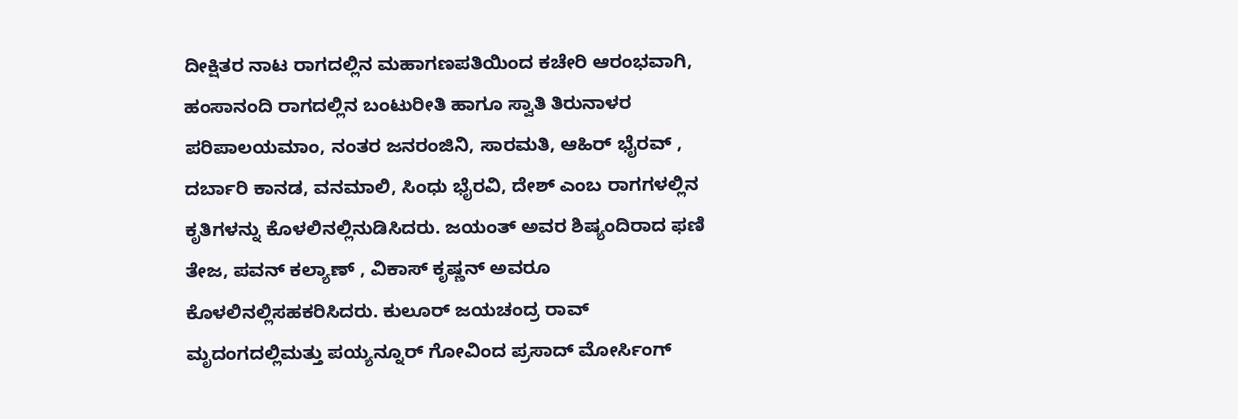ದೀಕ್ಷಿತರ ನಾಟ ರಾಗದಲ್ಲಿನ ಮಹಾಗಣಪತಿಯಿಂದ ಕಚೇರಿ ಆರಂಭವಾಗಿ, ಹಂಸಾನಂದಿ ರಾಗದಲ್ಲಿನ ಬಂಟುರೀತಿ ಹಾಗೂ ಸ್ವಾತಿ ತಿರುನಾಳರ ಪರಿಪಾಲಯಮಾಂ, ನಂತರ ಜನರಂಜಿನಿ, ಸಾರಮತಿ, ಆಹಿರ್ ಭೈರವ್ , ದರ್ಬಾರಿ ಕಾನಡ, ವನಮಾಲಿ, ಸಿಂಧು ಭೈರವಿ, ದೇಶ್ ಎಂಬ ರಾಗಗಳಲ್ಲಿನ ಕೃತಿಗಳನ್ನು ಕೊಳಲಿನಲ್ಲಿನುಡಿಸಿದರು. ಜಯಂತ್ ಅವರ ಶಿಷ್ಯಂದಿರಾದ ಫಣಿ ತೇಜ, ಪವನ್ ಕಲ್ಯಾಣ್ , ವಿಕಾಸ್ ಕೃಷ್ಣನ್ ಅವರೂ ಕೊಳಲಿನಲ್ಲಿಸಹಕರಿಸಿದರು. ಕುಲೂರ್ ಜಯಚಂದ್ರ ರಾವ್ ಮೃದಂಗದಲ್ಲಿಮತ್ತು ಪಯ್ಯನ್ನೂರ್ ಗೋವಿಂದ ಪ್ರಸಾದ್ ಮೋರ್ಸಿಂಗ್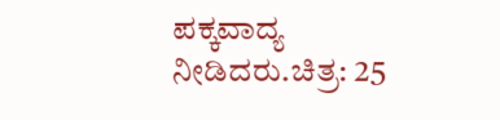ಪಕ್ಕವಾದ್ಯ ನೀಡಿದರು.ಚಿತ್ರ: 25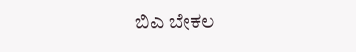ಬಿಎ ಬೇಕಲ